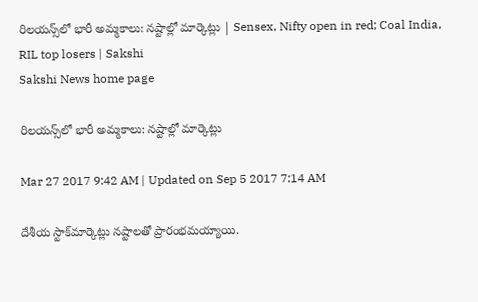రిలయన్స్‌లో భారీ అమ్మకాలు: నష్టాల్లో మార్కెట్లు | Sensex, Nifty open in red; Coal India, RIL top losers | Sakshi
Sakshi News home page

రిలయన్స్‌లో భారీ అమ్మకాలు: నష్టాల్లో మార్కెట్లు

Mar 27 2017 9:42 AM | Updated on Sep 5 2017 7:14 AM

దేశీయ స్టాక్‌మార్కెట్లు నష్టాలతో ప్రారంభమయ్యాయి.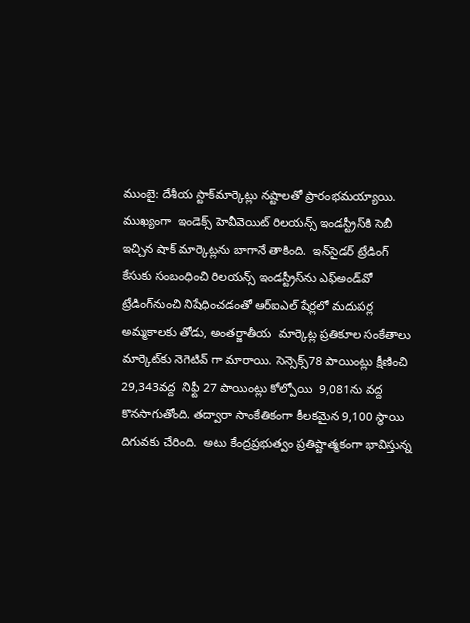ముంబై: దేశీయ స్టాక్‌మార్కెట్లు నష్టాలతో ప్రారంభమయ్యాయి.  ముఖ్యంగా  ఇండెక్స్‌ హెవీవెయిట్‌ రిలయన్స్‌ ఇండస్ట్రీస్‌కి సెబీ ఇచ్చిన షాక్‌ మార్కెట్లను బాగానే తాకింది.  ఇన్‌సైడర్‌ ట్రేడింగ్‌ కేసుకు సంబంధించి రిలయన్స్‌ ఇండస్ట్రీస్‌ను ఎఫ్‌అండ్‌వో ట్రేడింగ్‌నుంచి నిషేధించడంతో ఆర్‌ఐఎల్‌ షేర్లలో మదుపర్ల అమ్మకాలకు తోడు, అంతర్జాతీయ  మార్కెట్ల ప్రతికూల సంకేతాలు  మార్కెట్‌కు నెగెటివ్‌ గా మారాయి. సెన్సెక్స్‌78 పాయింట్లు క్షీణించి 29,343వద్ద  నిఫ్టీ 27 పాయింట్లు కోల్పోయి  9,081ను వద్ద కొనసాగుతోంది. తద్వారా సాంకేతికంగా కీలకమైన 9,100 స్థాయి దిగువకు చేరింది.  అటు కేంద్రప్రభుత్వం ప్రతిష్టాత్మకంగా భావిస్తున్న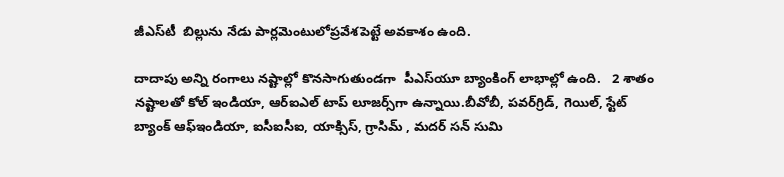జీఎస్‌టీ  బిల్లును నేడు పార్లమెంటులోప్రవేశపెట్టే అవకాశం ఉంది.

దాదాపు అన్ని రంగాలు నష్టాల్లో కొనసాగుతుండగా  పీఎస్‌యూ బ్యాంకింగ్‌ లాభాల్లో ఉంది.   2 శాతం నష్టాలతో కోల్‌ ఇండియా, ఆర్‌ఐఎల్‌ టాప్‌ లూజర్స్‌గా ఉన్నాయి.బీవోబీ, పవర్‌గ్రిడ్‌, గెయిల్‌, స్టేట్‌ బ్యాంక్‌ ఆఫ్‌ఇండియా, ఐసీఐసీఐ, యాక్సిస్‌, గ్రాసిమ్‌ , మదర్‌ సన్‌ సుమి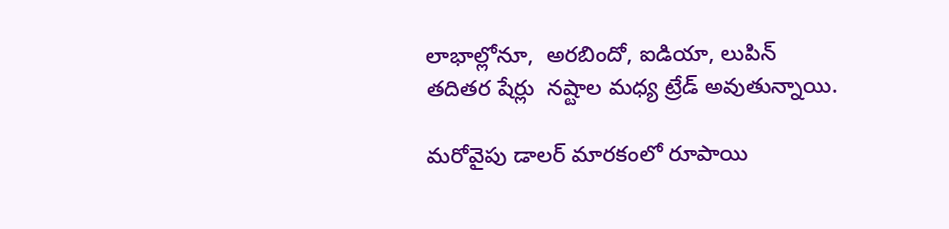లాభాల్లోనూ,  అరబిందో, ఐడియా, లుపిన్‌ తదితర షేర్లు  నష్టాల మధ్య ట్రేడ్‌ అవుతున్నాయి.

మరోవైపు డాలర్‌ మారకంలో రూపాయి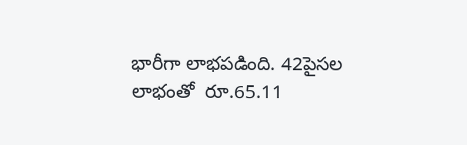భారీగా లాభపడింది. 42పైసల లాభంతో  రూ.65.11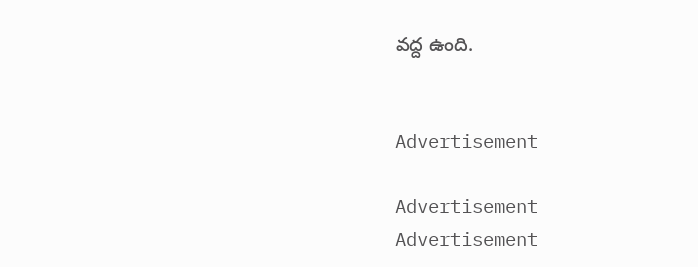వద్ద ఉంది.


Advertisement

Advertisement
Advertisement